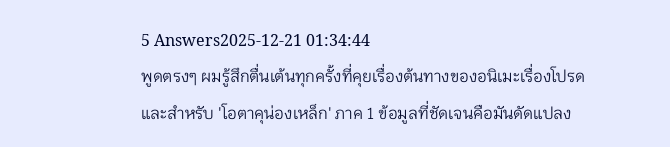5 Answers2025-12-21 01:34:44
พูดตรงๆ ผมรู้สึกตื่นเต้นทุกครั้งที่คุยเรื่องต้นทางของอนิเมะเรื่องโปรด และสำหรับ 'โอตาคุน่องเหล็ก' ภาค 1 ข้อมูลที่ชัดเจนคือมันดัดแปลง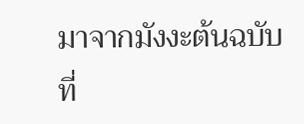มาจากมังงะต้นฉบับที่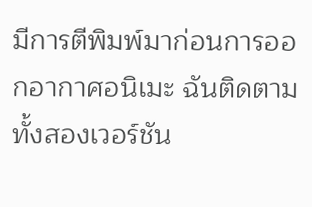มีการตีพิมพ์มาก่อนการออกอากาศอนิเมะ ฉันติดตามทั้งสองเวอร์ชัน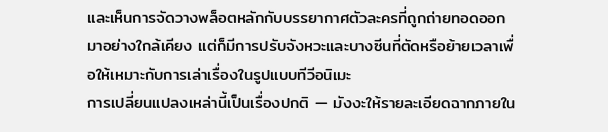และเห็นการจัดวางพล็อตหลักกับบรรยากาศตัวละครที่ถูกถ่ายทอดออกมาอย่างใกล้เคียง แต่ก็มีการปรับจังหวะและบางซีนที่ตัดหรือย้ายเวลาเพื่อให้เหมาะกับการเล่าเรื่องในรูปแบบทีวีอนิเมะ
การเปลี่ยนแปลงเหล่านี้เป็นเรื่องปกติ — มังงะให้รายละเอียดฉากภายใน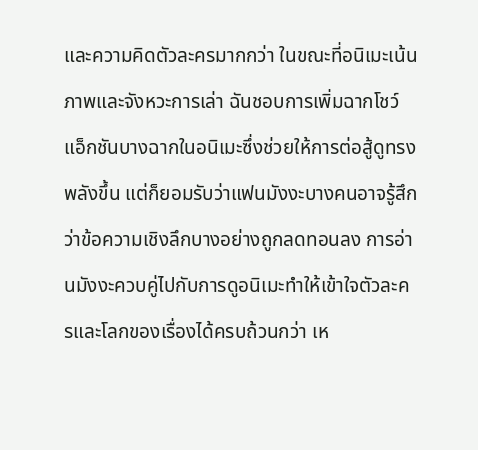และความคิดตัวละครมากกว่า ในขณะที่อนิเมะเน้นภาพและจังหวะการเล่า ฉันชอบการเพิ่มฉากโชว์แอ็กชันบางฉากในอนิเมะซึ่งช่วยให้การต่อสู้ดูทรงพลังขึ้น แต่ก็ยอมรับว่าแฟนมังงะบางคนอาจรู้สึกว่าข้อความเชิงลึกบางอย่างถูกลดทอนลง การอ่านมังงะควบคู่ไปกับการดูอนิเมะทำให้เข้าใจตัวละครและโลกของเรื่องได้ครบถ้วนกว่า เห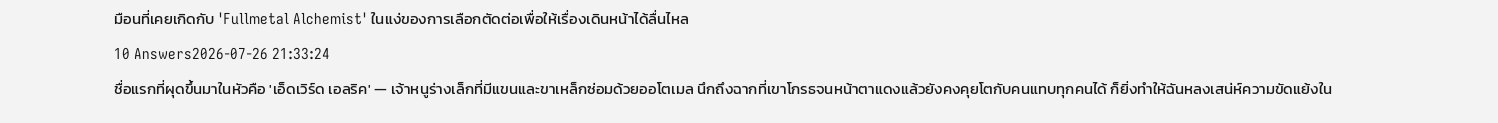มือนที่เคยเกิดกับ 'Fullmetal Alchemist' ในแง่ของการเลือกตัดต่อเพื่อให้เรื่องเดินหน้าได้ลื่นไหล
10 Answers2026-07-26 21:33:24
ชื่อแรกที่ผุดขึ้นมาในหัวคือ 'เอ็ดเวิร์ด เอลริค' — เจ้าหนูร่างเล็กที่มีแขนและขาเหล็กซ่อมด้วยออโตเมล นึกถึงฉากที่เขาโกรธจนหน้าตาแดงแล้วยังคงคุยโตกับคนแทบทุกคนได้ ก็ยิ่งทำให้ฉันหลงเสน่ห์ความขัดแย้งใน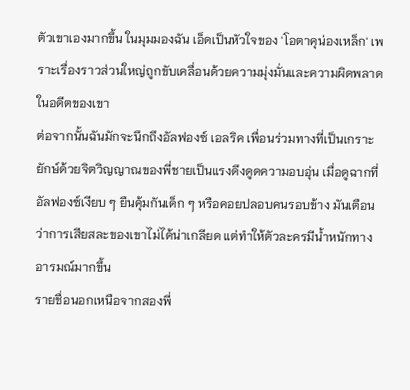ตัวเขาเองมากขึ้น ในมุมมองฉัน เอ็ดเป็นหัวใจของ 'โอตาคุน่องเหล็ก' เพราะเรื่องราวส่วนใหญ่ถูกขับเคลื่อนด้วยความมุ่งมั่นและความผิดพลาดในอดีตของเขา
ต่อจากนั้นฉันมักจะนึกถึงอัลฟองซ์ เอลริค เพื่อนร่วมทางที่เป็นเกราะยักษ์ด้วยจิตวิญญาณของพี่ชายเป็นแรงดึงดูดความอบอุ่น เมื่อดูฉากที่อัลฟองซ์เงียบ ๆ ยืนคุ้มกันเด็ก ๆ หรือคอยปลอบคนรอบข้าง มันเตือนว่าการเสียสละของเขาไม่ได้น่าเกลียด แต่ทำให้ตัวละครมีน้ำหนักทางอารมณ์มากขึ้น
รายชื่อนอกเหนือจากสองพี่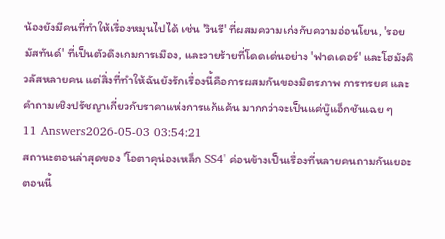น้องยังมีคนที่ทำให้เรื่องหมุนไปได้ เช่น 'วินรี' ที่ผสมความเก่งกับความอ่อนโยน, 'รอย มัสทันด์' ที่เป็นตัวดึงเกมการเมือง, และวายร้ายที่โดดเด่นอย่าง 'ฟาดเดอร์' และโฮมังคิวลัสหลายคน แต่สิ่งที่ทำให้ฉันยังรักเรื่องนี้คือการผสมกันของมิตรภาพ การทรยศ และคำถามเชิงปรัชญาเกี่ยวกับราคาแห่งการแก้แค้น มากกว่าจะเป็นแค่บู๊แอ็กชันเฉย ๆ
11 Answers2026-05-03 03:54:21
สถานะตอนล่าสุดของ 'โอตาคุน่องเหล็ก SS4' ค่อนข้างเป็นเรื่องที่หลายคนถามกันเยอะตอนนี้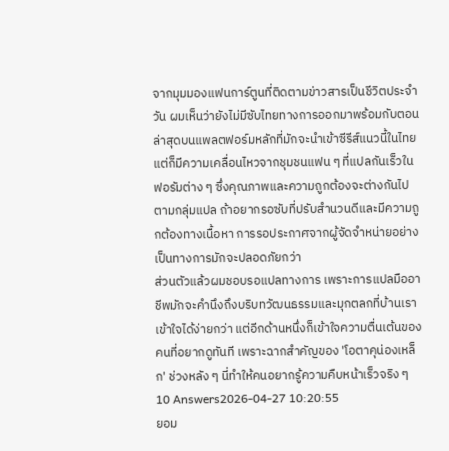จากมุมมองแฟนการ์ตูนที่ติดตามข่าวสารเป็นชีวิตประจำวัน ผมเห็นว่ายังไม่มีซับไทยทางการออกมาพร้อมกับตอนล่าสุดบนแพลตฟอร์มหลักที่มักจะนำเข้าซีรีส์แนวนี้ในไทย แต่ก็มีความเคลื่อนไหวจากชุมชนแฟน ๆ ที่แปลกันเร็วในฟอรัมต่าง ๆ ซึ่งคุณภาพและความถูกต้องจะต่างกันไปตามกลุ่มแปล ถ้าอยากรอซับที่ปรับสำนวนดีและมีความถูกต้องทางเนื้อหา การรอประกาศจากผู้จัดจำหน่ายอย่างเป็นทางการมักจะปลอดภัยกว่า
ส่วนตัวแล้วผมชอบรอแปลทางการ เพราะการแปลมืออาชีพมักจะคำนึงถึงบริบทวัฒนธรรมและมุกตลกที่บ้านเราเข้าใจได้ง่ายกว่า แต่อีกด้านหนึ่งก็เข้าใจความตื่นเต้นของคนที่อยากดูทันที เพราะฉากสำคัญของ 'โอตาคุน่องเหล็ก' ช่วงหลัง ๆ นี่ทำให้คนอยากรู้ความคืบหน้าเร็วจริง ๆ
10 Answers2026-04-27 10:20:55
ยอม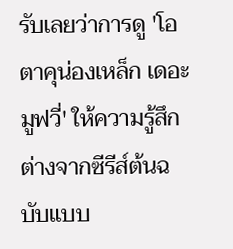รับเลยว่าการดู 'โอตาคุน่องเหล็ก เดอะมูฟวี่' ให้ความรู้สึกต่างจากซีรีส์ต้นฉบับแบบ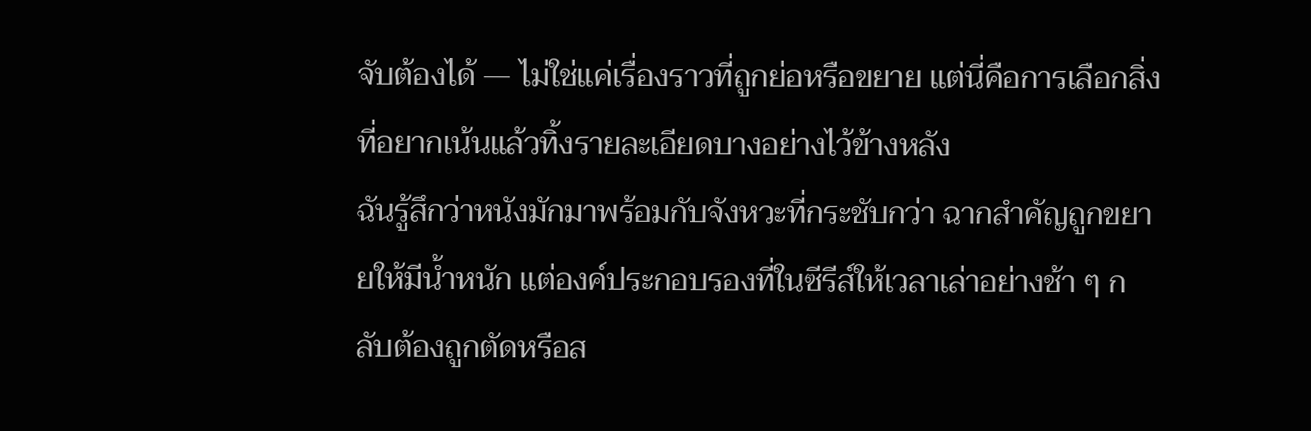จับต้องได้ — ไม่ใช่แค่เรื่องราวที่ถูกย่อหรือขยาย แต่นี่คือการเลือกสิ่งที่อยากเน้นแล้วทิ้งรายละเอียดบางอย่างไว้ข้างหลัง
ฉันรู้สึกว่าหนังมักมาพร้อมกับจังหวะที่กระชับกว่า ฉากสำคัญถูกขยายให้มีน้ำหนัก แต่องค์ประกอบรองที่ในซีรีส์ให้เวลาเล่าอย่างช้า ๆ กลับต้องถูกตัดหรือส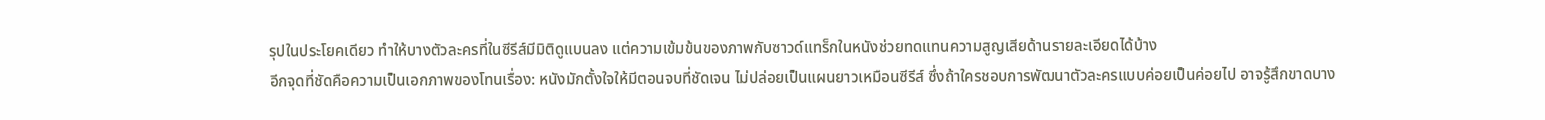รุปในประโยคเดียว ทำให้บางตัวละครที่ในซีรีส์มีมิติดูแบนลง แต่ความเข้มข้นของภาพกับซาวด์แทร็กในหนังช่วยทดแทนความสูญเสียด้านรายละเอียดได้บ้าง
อีกจุดที่ชัดคือความเป็นเอกภาพของโทนเรื่อง: หนังมักตั้งใจให้มีตอนจบที่ชัดเจน ไม่ปล่อยเป็นแผนยาวเหมือนซีรีส์ ซึ่งถ้าใครชอบการพัฒนาตัวละครแบบค่อยเป็นค่อยไป อาจรู้สึกขาดบาง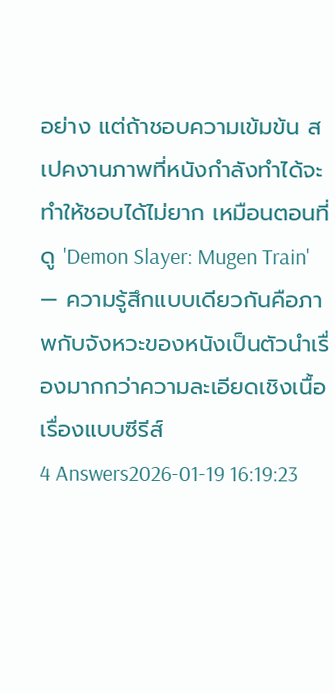อย่าง แต่ถ้าชอบความเข้มข้น สเปคงานภาพที่หนังกำลังทำได้จะทำให้ชอบได้ไม่ยาก เหมือนตอนที่ดู 'Demon Slayer: Mugen Train' — ความรู้สึกแบบเดียวกันคือภาพกับจังหวะของหนังเป็นตัวนำเรื่องมากกว่าความละเอียดเชิงเนื้อเรื่องแบบซีรีส์
4 Answers2026-01-19 16:19:23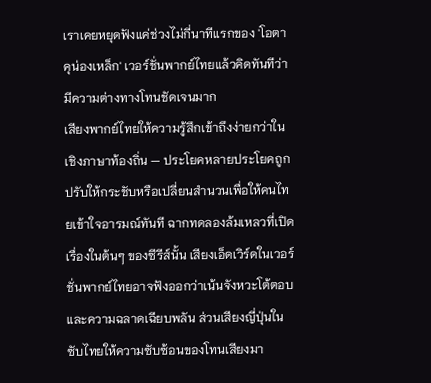เราเคยหยุดฟังแค่ช่วงไม่กี่นาทีแรกของ 'โอตาคุน่องเหล็ก' เวอร์ชั่นพากย์ไทยแล้วคิดทันทีว่ามีความต่างทางโทนชัดเจนมาก
เสียงพากย์ไทยให้ความรู้สึกเข้าถึงง่ายกว่าในเชิงภาษาท้องถิ่น — ประโยคหลายประโยคถูกปรับให้กระชับหรือเปลี่ยนสำนวนเพื่อให้คนไทยเข้าใจอารมณ์ทันที ฉากทดลองล้มเหลวที่เปิดเรื่องในต้นๆ ของซีรีส์นั้น เสียงเอ็ดเวิร์ดในเวอร์ชั่นพากย์ไทยอาจฟังออกว่าเน้นจังหวะโต้ตอบและความฉลาดเฉียบพลัน ส่วนเสียงญี่ปุ่นในซับไทยให้ความซับซ้อนของโทนเสียงมา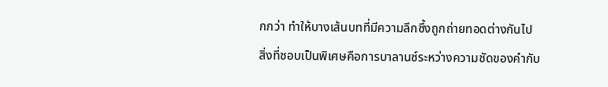กกว่า ทำให้บางเส้นบทที่มีความลึกซึ้งถูกถ่ายทอดต่างกันไป
สิ่งที่ชอบเป็นพิเศษคือการบาลานซ์ระหว่างความชัดของคำกับ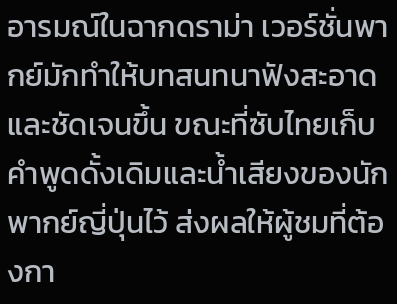อารมณ์ในฉากดราม่า เวอร์ชั่นพากย์มักทำให้บทสนทนาฟังสะอาดและชัดเจนขึ้น ขณะที่ซับไทยเก็บคำพูดดั้งเดิมและน้ำเสียงของนักพากย์ญี่ปุ่นไว้ ส่งผลให้ผู้ชมที่ต้องกา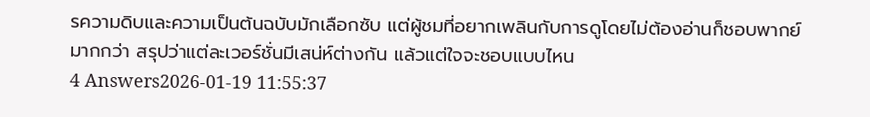รความดิบและความเป็นต้นฉบับมักเลือกซับ แต่ผู้ชมที่อยากเพลินกับการดูโดยไม่ต้องอ่านก็ชอบพากย์มากกว่า สรุปว่าแต่ละเวอร์ชั่นมีเสน่ห์ต่างกัน แล้วแต่ใจจะชอบแบบไหน
4 Answers2026-01-19 11:55:37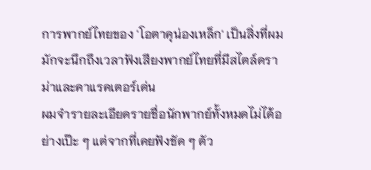การพากย์ไทยของ 'โอตาคุน่องเหล็ก' เป็นสิ่งที่ผมมักจะนึกถึงเวลาฟังเสียงพากย์ไทยที่มีสไตล์ดราม่าและคาแรคเตอร์เด่น
ผมจำรายละเอียดรายชื่อนักพากย์ทั้งหมดไม่ได้อย่างเป๊ะ ๆ แต่จากที่เคยฟังชัด ๆ ตัว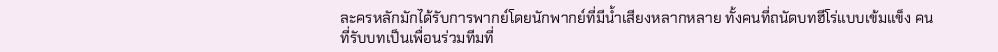ละครหลักมักได้รับการพากย์โดยนักพากย์ที่มีน้ำเสียงหลากหลาย ทั้งคนที่ถนัดบทฮีโร่แบบเข้มแข็ง คนที่รับบทเป็นเพื่อนร่วมทีมที่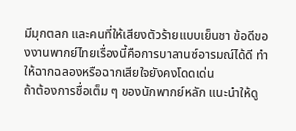มีมุกตลก และคนที่ให้เสียงตัวร้ายแบบเย็นชา ข้อดีของงานพากย์ไทยเรื่องนี้คือการบาลานซ์อารมณ์ได้ดี ทำให้ฉากฉลองหรือฉากเสียใจยังคงโดดเด่น
ถ้าต้องการชื่อเต็ม ๆ ของนักพากย์หลัก แนะนำให้ดู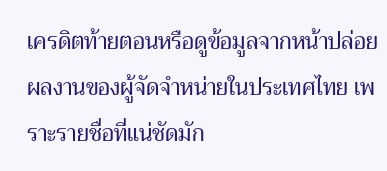เครดิตท้ายตอนหรือดูข้อมูลจากหน้าปล่อยผลงานของผู้จัดจำหน่ายในประเทศไทย เพราะรายชื่อที่แน่ชัดมัก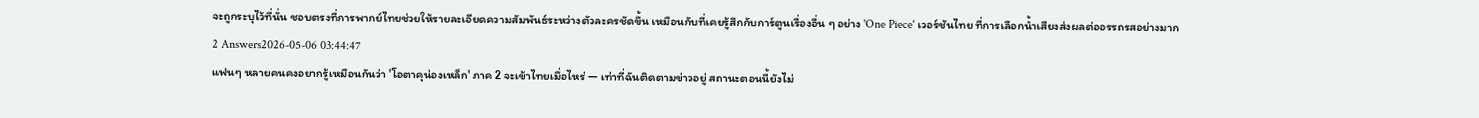จะถูกระบุไว้ที่นั่น ชอบตรงที่การพากย์ไทยช่วยให้รายละเอียดความสัมพันธ์ระหว่างตัวละครชัดขึ้น เหมือนกับที่เคยรู้สึกกับการ์ตูนเรื่องอื่น ๆ อย่าง 'One Piece' เวอร์ชันไทย ที่การเลือกน้ำเสียงส่งผลต่ออรรถรสอย่างมาก
2 Answers2026-05-06 03:44:47
แฟนๆ หลายคนคงอยากรู้เหมือนกันว่า 'โอตาคุน่องเหล็ก' ภาค 2 จะเข้าไทยเมื่อไหร่ — เท่าที่ฉันติดตามข่าวอยู่ สถานะตอนนี้ยังไม่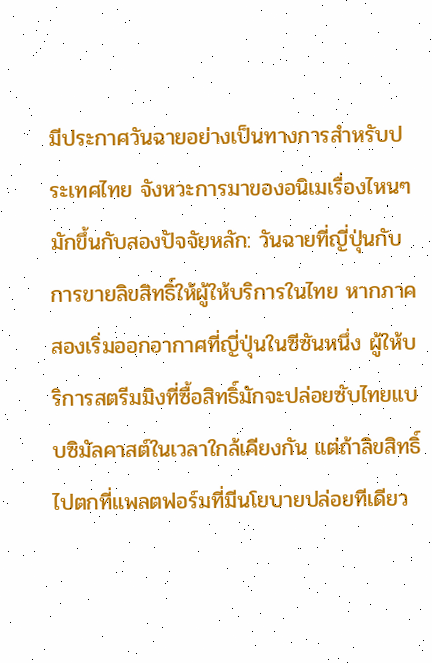มีประกาศวันฉายอย่างเป็นทางการสำหรับประเทศไทย จังหวะการมาของอนิเมเรื่องไหนๆ มักขึ้นกับสองปัจจัยหลัก: วันฉายที่ญี่ปุ่นกับการขายลิขสิทธิ์ให้ผู้ให้บริการในไทย หากภาคสองเริ่มออกอากาศที่ญี่ปุ่นในซีซันหนึ่ง ผู้ให้บริการสตรีมมิงที่ซื้อสิทธิ์มักจะปล่อยซับไทยแบบซิมัลคาสต์ในเวลาใกล้เคียงกัน แต่ถ้าลิขสิทธิ์ไปตกที่แพลตฟอร์มที่มีนโยบายปล่อยทีเดียว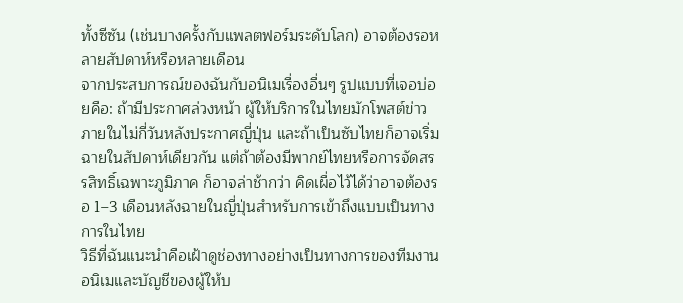ทั้งซีซัน (เช่นบางครั้งกับแพลตฟอร์มระดับโลก) อาจต้องรอหลายสัปดาห์หรือหลายเดือน
จากประสบการณ์ของฉันกับอนิเมเรื่องอื่นๆ รูปแบบที่เจอบ่อยคือ: ถ้ามีประกาศล่วงหน้า ผู้ให้บริการในไทยมักโพสต์ข่าวภายในไม่กี่วันหลังประกาศญี่ปุ่น และถ้าเป็นซับไทยก็อาจเริ่มฉายในสัปดาห์เดียวกัน แต่ถ้าต้องมีพากย์ไทยหรือการจัดสรรสิทธิ์เฉพาะภูมิภาค ก็อาจล่าช้ากว่า คิดเผื่อไว้ได้ว่าอาจต้องรอ 1–3 เดือนหลังฉายในญี่ปุ่นสำหรับการเข้าถึงแบบเป็นทางการในไทย
วิธีที่ฉันแนะนำคือเฝ้าดูช่องทางอย่างเป็นทางการของทีมงานอนิเมและบัญชีของผู้ให้บ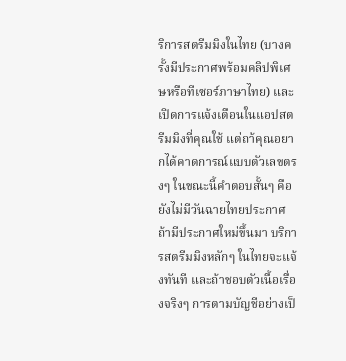ริการสตรีมมิงในไทย (บางครั้งมีประกาศพร้อมคลิปพิเศษหรือทีเซอร์ภาษาไทย) และเปิดการแจ้งเตือนในแอปสตรีมมิงที่คุณใช้ แต่ถา้คุณอยากได้คาดการณ์แบบตัวเลขตรงๆ ในขณะนี้คำตอบสั้นๆ คือยังไม่มีวันฉายไทยประกาศ ถ้ามีประกาศใหม่ขึ้นมา บริการสตรีมมิงหลักๆ ในไทยจะแจ้งทันที และถ้าชอบตัวเนื้อเรื่องจริงๆ การตามบัญชีอย่างเป็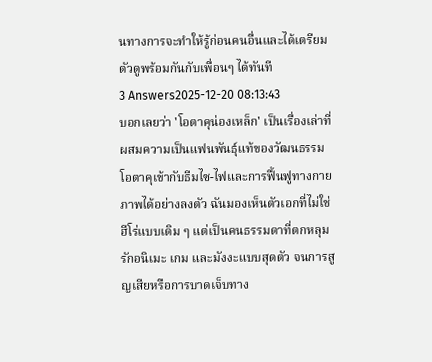นทางการจะทำให้รู้ก่อนคนอื่นและได้เตรียมตัวดูพร้อมกันกับเพื่อนๆ ได้ทันที
3 Answers2025-12-20 08:13:43
บอกเลยว่า 'โอตาคุน่องเหล็ก' เป็นเรื่องเล่าที่ผสมความเป็นแฟนพันธุ์แท้ของวัฒนธรรมโอตาคุเข้ากับธีมไซ-ไฟและการฟื้นฟูทางกายภาพได้อย่างลงตัว ฉันมองเห็นตัวเอกที่ไม่ใช่ฮีโร่แบบเดิม ๆ แต่เป็นคนธรรมดาที่ตกหลุมรักอนิเมะ เกม และมังงะแบบสุดตัว จนการสูญเสียหรือการบาดเจ็บทาง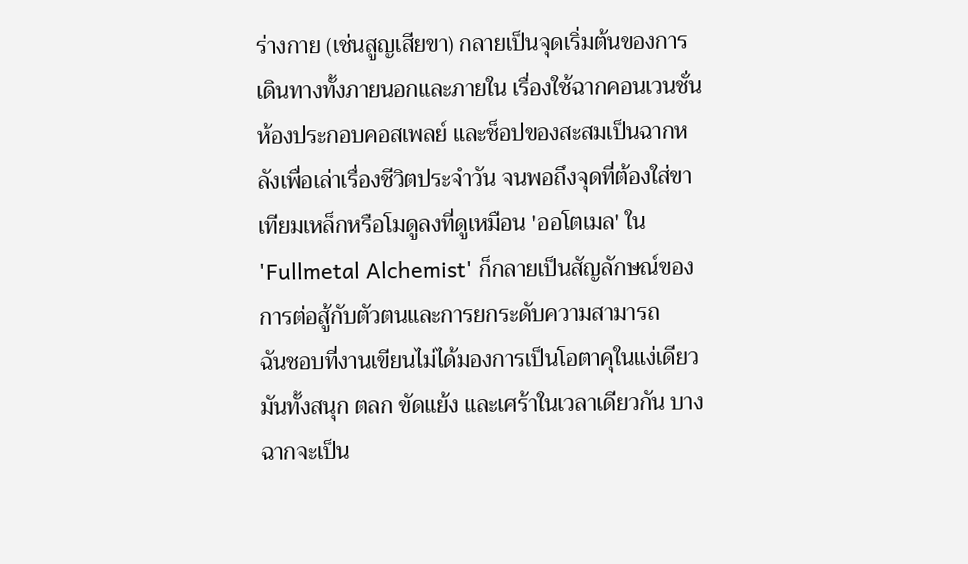ร่างกาย (เช่นสูญเสียขา) กลายเป็นจุดเริ่มต้นของการเดินทางทั้งภายนอกและภายใน เรื่องใช้ฉากคอนเวนชั่น ห้องประกอบคอสเพลย์ และช็อปของสะสมเป็นฉากหลังเพื่อเล่าเรื่องชีวิตประจำวัน จนพอถึงจุดที่ต้องใส่ขาเทียมเหล็กหรือโมดูลงที่ดูเหมือน 'ออโตเมล' ใน 'Fullmetal Alchemist' ก็กลายเป็นสัญลักษณ์ของการต่อสู้กับตัวตนและการยกระดับความสามารถ
ฉันชอบที่งานเขียนไม่ได้มองการเป็นโอตาคุในแง่เดียว มันทั้งสนุก ตลก ขัดแย้ง และเศร้าในเวลาเดียวกัน บางฉากจะเป็น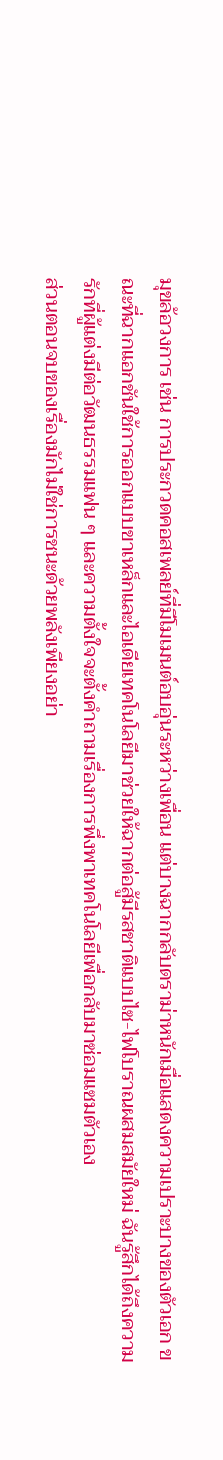มุขล้อวงการ เช่น การประกวดคอสเพลย์ที่มีโมเมนต์อบอุ่นระหว่างเพื่อน แต่บางฉากกลับดราม่าหนักเมื่อแสดงความเปราะบางของตัวเอก ขณะที่ฉากแอกชันใช้การออกแบบขาเหล็กและไอเดียเทคโนโลยีมาช่วยให้ฉากต่อสู้มีรสชาติแบบไซ-ไฟโบราณผสมสมัยใหม่ ฉันรู้สึกได้ถึงความรักที่ผู้แต่งมีต่อวัฒนธรรมแฟน ๆ และความตั้งใจจะตั้งคำถามเรื่องการพึ่งพาเทคโนโลยีเพื่อกลับมาซ่อมแซมตัวเอง
ส่วนตอนจบของเรื่องมักไม่ใช่การชนะด้วยพลังเพียงอย่า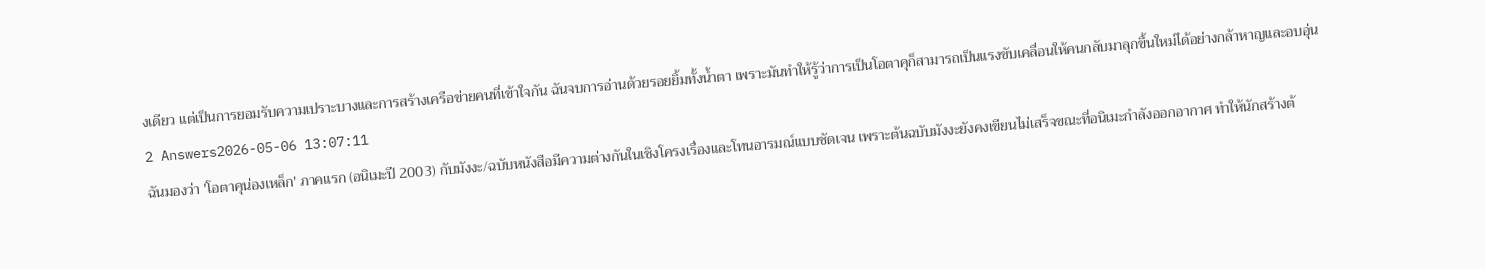งเดียว แต่เป็นการยอมรับความเปราะบางและการสร้างเครือข่ายคนที่เข้าใจกัน ฉันจบการอ่านด้วยรอยยิ้มทั้งน้ำตา เพราะมันทำให้รู้ว่าการเป็นโอตาคุก็สามารถเป็นแรงขับเคลื่อนให้คนกลับมาลุกขึ้นใหม่ได้อย่างกล้าหาญและอบอุ่น
2 Answers2026-05-06 13:07:11
ฉันมองว่า 'โอตาคุน่องเหล็ก' ภาคแรก (อนิเมะปี 2003) กับมังงะ/ฉบับหนังสือมีความต่างกันในเชิงโครงเรื่องและโทนอารมณ์แบบชัดเจน เพราะต้นฉบับมังงะยังคงเขียนไม่เสร็จขณะที่อนิเมะกำลังออกอากาศ ทำให้นักสร้างต้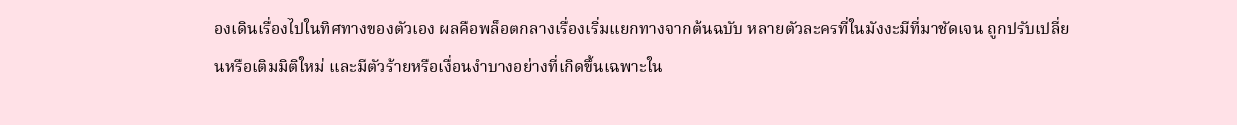องเดินเรื่องไปในทิศทางของตัวเอง ผลคือพล็อตกลางเรื่องเริ่มแยกทางจากต้นฉบับ หลายตัวละครที่ในมังงะมีที่มาชัดเจน ถูกปรับเปลี่ยนหรือเติมมิติใหม่ และมีตัวร้ายหรือเงื่อนงำบางอย่างที่เกิดขึ้นเฉพาะใน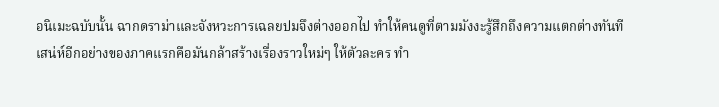อนิเมะฉบับนั้น ฉากดราม่าและจังหวะการเฉลยปมจึงต่างออกไป ทำให้คนดูที่ตามมังงะรู้สึกถึงความแตกต่างทันที
เสน่ห์อีกอย่างของภาคแรกคือมันกล้าสร้างเรื่องราวใหม่ๆ ให้ตัวละคร ทำ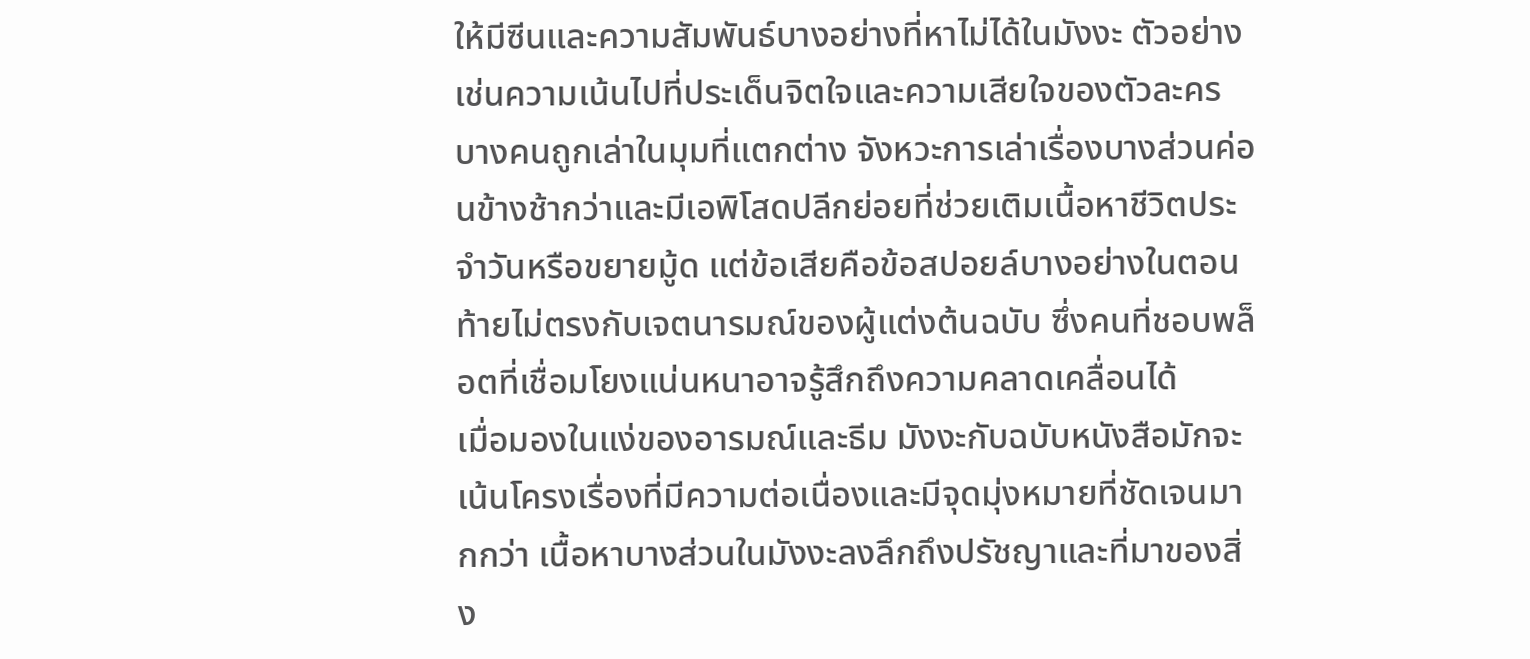ให้มีซีนและความสัมพันธ์บางอย่างที่หาไม่ได้ในมังงะ ตัวอย่างเช่นความเน้นไปที่ประเด็นจิตใจและความเสียใจของตัวละครบางคนถูกเล่าในมุมที่แตกต่าง จังหวะการเล่าเรื่องบางส่วนค่อนข้างช้ากว่าและมีเอพิโสดปลีกย่อยที่ช่วยเติมเนื้อหาชีวิตประจำวันหรือขยายมู้ด แต่ข้อเสียคือข้อสปอยล์บางอย่างในตอนท้ายไม่ตรงกับเจตนารมณ์ของผู้แต่งต้นฉบับ ซึ่งคนที่ชอบพล็อตที่เชื่อมโยงแน่นหนาอาจรู้สึกถึงความคลาดเคลื่อนได้
เมื่อมองในแง่ของอารมณ์และธีม มังงะกับฉบับหนังสือมักจะเน้นโครงเรื่องที่มีความต่อเนื่องและมีจุดมุ่งหมายที่ชัดเจนมากกว่า เนื้อหาบางส่วนในมังงะลงลึกถึงปรัชญาและที่มาของสิ่ง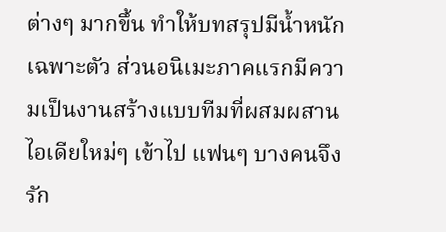ต่างๆ มากขึ้น ทำให้บทสรุปมีน้ำหนักเฉพาะตัว ส่วนอนิเมะภาคแรกมีความเป็นงานสร้างแบบทีมที่ผสมผสานไอเดียใหม่ๆ เข้าไป แฟนๆ บางคนจึงรัก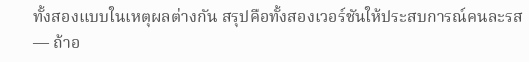ทั้งสองแบบในเหตุผลต่างกัน สรุปคือทั้งสองเวอร์ชันให้ประสบการณ์คนละรส — ถ้าอ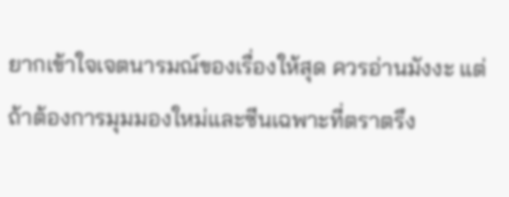ยากเข้าใจเจตนารมณ์ของเรื่องให้สุด ควรอ่านมังงะ แต่ถ้าต้องการมุมมองใหม่และซีนเฉพาะที่ตราตรึง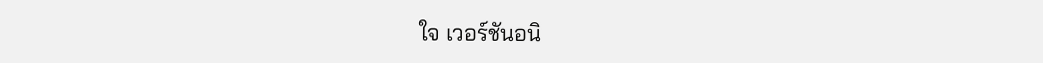ใจ เวอร์ชันอนิ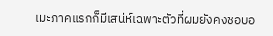เมะภาคแรกก็มีเสน่ห์เฉพาะตัวที่ผมยังคงชอบอ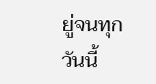ยู่จนทุกวันนี้